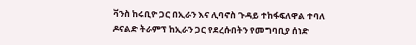ቫንስ ከሩቢዮ ጋር በኢራን እና ሊባኖስ ጉዳይ ተከፋፍለዋል ተባለ
ዶናልድ ትራምፕ ከኢራን ጋር የደረሱበትን የመግባቢያ ሰነድ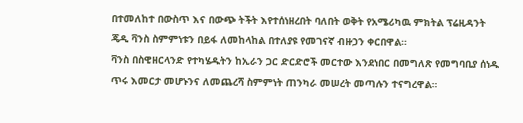በተመለከተ በውስጥ እና በውጭ ትችት እየተሰነዘረበት ባለበት ወቅት የአሜሪካዉ ምክትል ፕሬዚዳንት ጄዲ ቫንስ ስምምነቱን በይፋ ለመከላከል በተለያዩ የመገናኛ ብዙኃን ቀርበዋል።
ቫንስ በስዊዘርላንድ የተካሄዱትን ከኢራን ጋር ድርድሮች መርተው እንደነበር በመግለጽ የመግባቢያ ሰነዱ ጥሩ እመርታ መሆኑንና ለመጨረሻ ስምምነት ጠንካራ መሠረት መጣሉን ተናግረዋል።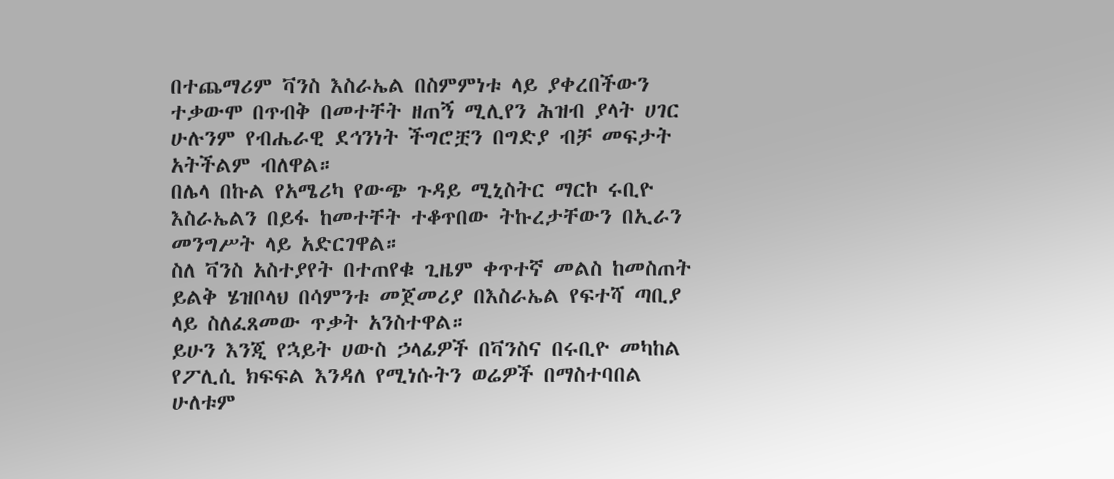በተጨማሪም ቫንስ እስራኤል በስምምነቱ ላይ ያቀረበችውን ተቃውሞ በጥብቅ በመተቸት ዘጠኝ ሚሊየን ሕዝብ ያላት ሀገር ሁሉንም የብሔራዊ ደኅንነት ችግሮቿን በግድያ ብቻ መፍታት አትችልም ብለዋል።
በሌላ በኩል የአሜሪካ የውጭ ጉዳይ ሚኒስትር ማርኮ ሩቢዮ እስራኤልን በይፋ ከመተቸት ተቆጥበው ትኩረታቸውን በኢራን መንግሥት ላይ አድርገዋል።
ስለ ቫንስ አስተያየት በተጠየቁ ጊዜም ቀጥተኛ መልስ ከመስጠት ይልቅ ሄዝቦላህ በሳምንቱ መጀመሪያ በእስራኤል የፍተሻ ጣቢያ ላይ ስለፈጸመው ጥቃት አንስተዋል።
ይሁን እንጂ የኋይት ሀውስ ኃላፊዎች በቫንስና በሩቢዮ መካከል የፖሊሲ ክፍፍል እንዳለ የሚነሱትን ወሬዎች በማስተባበል ሁለቱም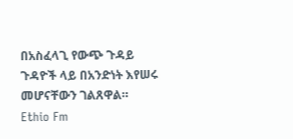በአስፈላጊ የውጭ ጉዳይ ጉዳዮች ላይ በአንድነት እየሠሩ መሆናቸውን ገልጸዋል።
Ethio Fm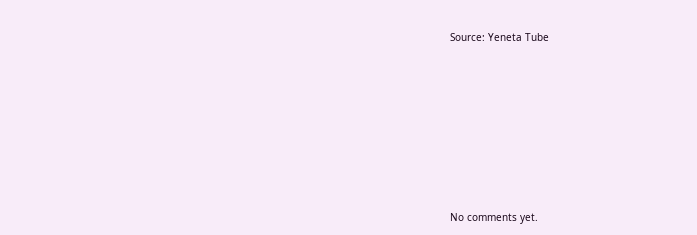Source: Yeneta Tube









No comments yet.